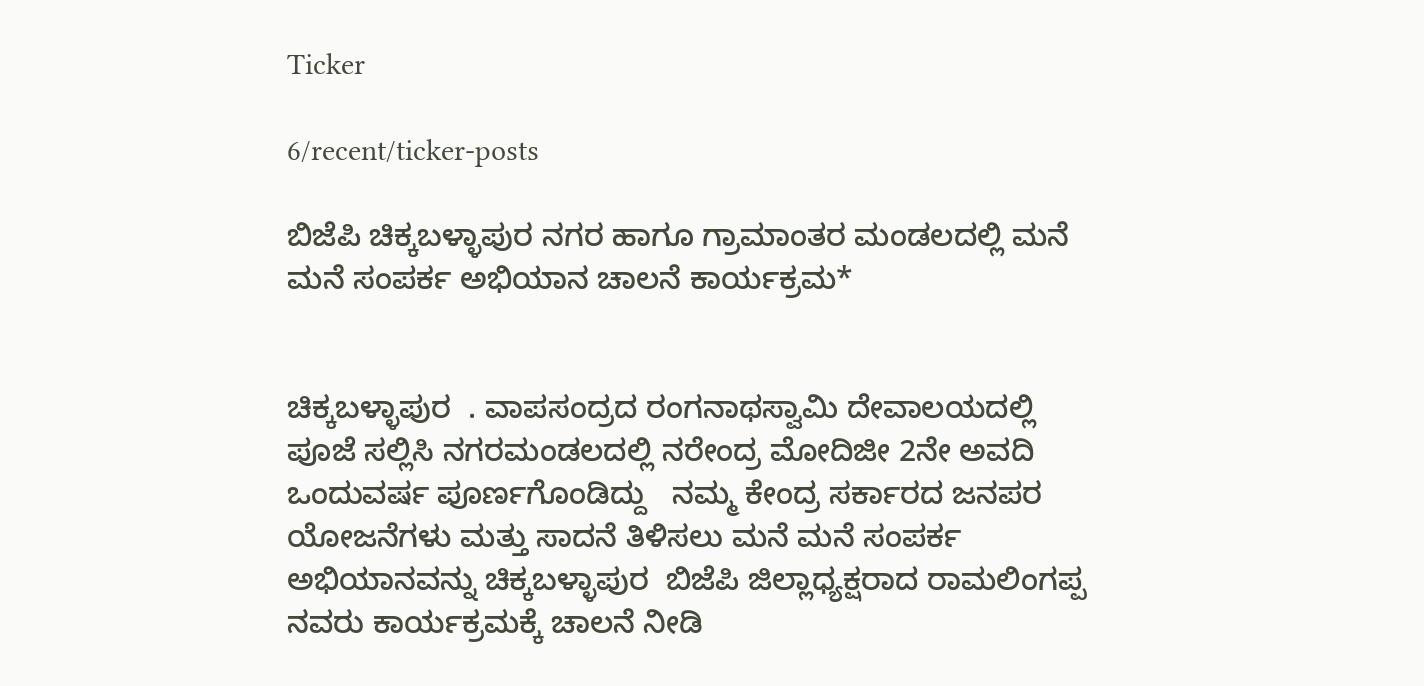Ticker

6/recent/ticker-posts

ಬಿಜೆಪಿ ಚಿಕ್ಕಬಳ್ಳಾಪುರ ನಗರ ಹಾಗೂ ಗ್ರಾಮಾಂತರ ಮಂಡಲದಲ್ಲಿ ಮನೆ ಮನೆ ಸಂಪರ್ಕ ಅಭಿಯಾನ ಚಾಲನೆ ಕಾರ್ಯಕ್ರಮ*


ಚಿಕ್ಕಬಳ್ಳಾಪುರ  . ವಾಪಸಂದ್ರದ ರಂಗನಾಥಸ್ವಾಮಿ ದೇವಾಲಯದಲ್ಲಿ ಪೂಜೆ ಸಲ್ಲಿಸಿ ನಗರಮಂಡಲದಲ್ಲಿ ನರೇಂದ್ರ ಮೋದಿಜೀ 2ನೇ ಅವದಿ ಒಂದುವರ್ಷ ಪೂರ್ಣಗೊಂಡಿದ್ದು   ನಮ್ಮ ಕೇಂದ್ರ ಸರ್ಕಾರದ ಜನಪರ ಯೋಜನೆಗಳು ಮತ್ತು ಸಾದನೆ ತಿಳಿಸಲು ಮನೆ ಮನೆ ಸಂಪರ್ಕ ಅಭಿಯಾನವನ್ನು ಚಿಕ್ಕಬಳ್ಳಾಪುರ  ಬಿಜೆಪಿ ಜಿಲ್ಲಾಧ್ಯಕ್ಷರಾದ ರಾಮಲಿಂಗಪ್ಪ ನವರು ಕಾರ್ಯಕ್ರಮಕ್ಕೆ ಚಾಲನೆ ನೀಡಿ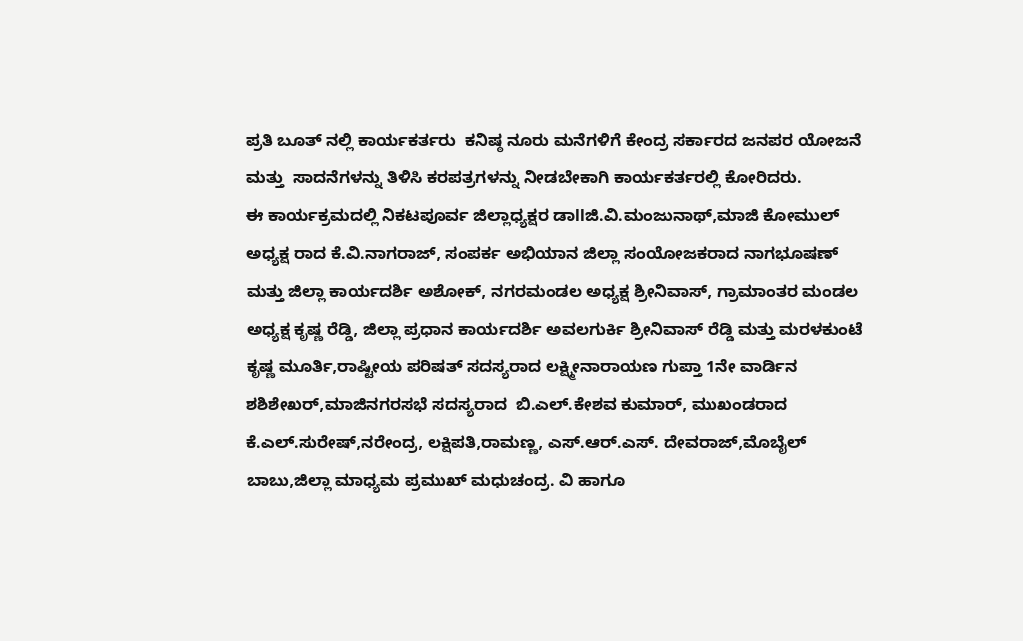ಪ್ರತಿ ಬೂತ್ ನಲ್ಲಿ ಕಾರ್ಯಕರ್ತರು  ಕನಿಷ್ಠ ನೂರು ಮನೆಗಳಿಗೆ ಕೇಂದ್ರ ಸರ್ಕಾರದ ಜನಪರ ಯೋಜನೆ ಮತ್ತು  ಸಾದನೆಗಳನ್ನು ತಿಳಿಸಿ ಕರಪತ್ರಗಳನ್ನು ನೀಡಬೇಕಾಗಿ ಕಾರ್ಯಕರ್ತರಲ್ಲಿ ಕೋರಿದರು.
ಈ ಕಾರ್ಯಕ್ರಮದಲ್ಲಿ ನಿಕಟಪೂರ್ವ ಜಿಲ್ಲಾಧ್ಯಕ್ಷರ ಡಾllಜಿ.ವಿ‌.ಮಂಜುನಾಥ್,ಮಾಜಿ ಕೋಮುಲ್ ಅಧ್ಯಕ್ಷ ರಾದ ಕೆ.ವಿ.ನಾಗರಾಜ್, ಸಂಪರ್ಕ ಅಭಿಯಾನ ಜಿಲ್ಲಾ ಸಂಯೋಜಕರಾದ ನಾಗಭೂಷಣ್ ಮತ್ತು ಜಿಲ್ಲಾ ಕಾರ್ಯದರ್ಶಿ ಅಶೋಕ್, ನಗರಮಂಡಲ ಅಧ್ಯಕ್ಷ ಶ್ರೀನಿವಾಸ್, ಗ್ರಾಮಾಂತರ ಮಂಡಲ ಅಧ್ಯಕ್ಷ ಕೃಷ್ಣ ರೆಡ್ಡಿ, ಜಿಲ್ಲಾ ಪ್ರಧಾನ ಕಾರ್ಯದರ್ಶಿ ಅವಲಗುರ್ಕಿ ಶ್ರೀನಿವಾಸ್ ರೆಡ್ಡಿ ಮತ್ತು ಮರಳಕುಂಟೆ ಕೃಷ್ಣ ಮೂರ್ತಿ,ರಾಷ್ಟೀಯ ಪರಿಷತ್‌ ಸದಸ್ಯರಾದ ಲಕ್ಷ್ಮೀನಾರಾಯಣ ಗುಪ್ತಾ 1ನೇ ವಾರ್ಡಿನ ಶಶಿಶೇಖರ್,ಮಾಜಿನಗರಸಭೆ ಸದಸ್ಯರಾದ  ಬಿ.ಎಲ್.ಕೇಶವ ಕುಮಾರ್, ಮುಖಂಡರಾದ ಕೆ.ಎಲ್.ಸುರೇಷ್,ನರೇಂದ್ರ, ಲಕ್ಷಿಪತಿ,ರಾಮಣ್ಣ, ಎಸ್.ಆರ್.ಎಸ್. ದೇವರಾಜ್,ಮೊಬೈಲ್ ಬಾಬು,ಜಿಲ್ಲಾ ಮಾಧ್ಯಮ ಪ್ರಮುಖ್ ಮಧುಚಂದ್ರ. ವಿ ಹಾಗೂ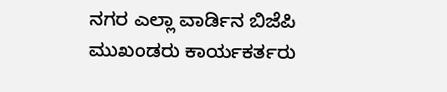ನಗರ ಎಲ್ಲಾ ವಾರ್ಡಿನ ಬಿಜೆಪಿ ಮುಖಂಡರು ಕಾರ್ಯಕರ್ತರು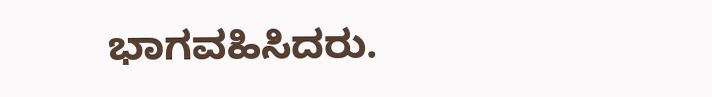ಭಾಗವಹಿಸಿದರು.